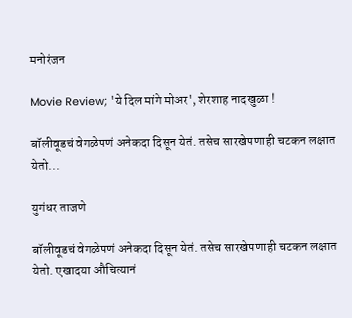मनोरंजन

Movie Review; 'ये दिल मांगे मोअर', शेरशाह नादखुळा !

बॉलीवूडचं वेगळेपणं अनेकदा दिसून येतं. तसेच सारखेपणाही चटकन लक्षात येतो...

युगंधर ताजणे

बॉलीवूडचं वेगळेपणं अनेकदा दिसून येतं. तसेच सारखेपणाही चटकन लक्षात येतो. एखादया औचित्यानं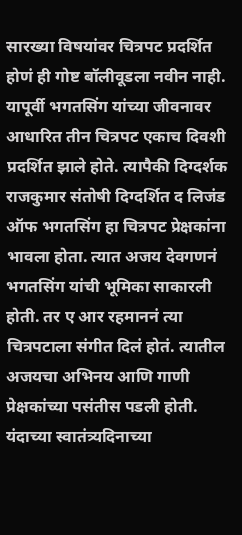सारख्या विषयांवर चित्रपट प्रदर्शित होणं ही गोष्ट बॉलीवूडला नवीन नाही. यापूर्वी भगतसिंग यांच्या जीवनावर आधारित तीन चित्रपट एकाच दिवशी प्रदर्शित झाले होते. त्यापैकी दिग्दर्शक राजकुमार संतोषी दिग्दर्शित द लिजंड ऑफ भगतसिंग हा चित्रपट प्रेक्षकांना भावला होता. त्यात अजय देवगणनं भगतसिंग यांची भूमिका साकारली होती. तर ए आर रहमाननं त्या चित्रपटाला संगीत दिलं होतं. त्यातील अजयचा अभिनय आणि गाणी प्रेक्षकांच्या पसंतीस पडली होती. यंदाच्या स्वातंत्र्यदिनाच्या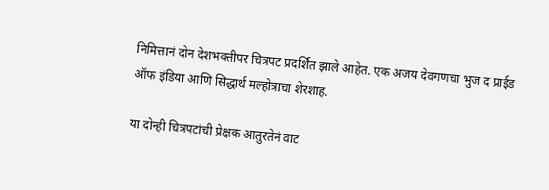निमित्तानं दोन देशभक्तीपर चित्रपट प्रदर्शित झाले आहेत. एक अजय देवगणचा भुज द प्राईड ऑफ इंडिया आणि सिद्धार्थ मल्होत्राचा शेरशाह.

या दोन्ही चित्रपटांची प्रेक्षक आतुरतेनं वाट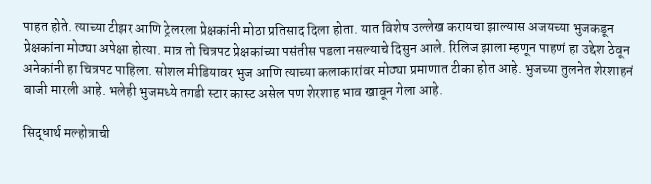पाहत होते. त्याच्या टीझर आणि ट्रेलरला प्रेक्षकांनी मोठा प्रतिसाद दिला होता. यात विशेष उल्लेख करायचा झाल्यास अजयच्या भुजकडून प्रेक्षकांना मोठ्या अपेक्षा होत्या. मात्र तो चित्रपट प्रेक्षकांच्या पसंतीस पडला नसल्याचे दिसुन आले. रिलिज झाला म्हणून पाहणं हा उद्देश ठेवून अनेकांनी हा चित्रपट पाहिला. सोशल मीडियावर भुज आणि त्याच्या कलाकारांवर मोठ्या प्रमाणात टीका होत आहे. भुजच्या तुलनेत शेरशाहनं बाजी मारली आहे. भलेही भुजमध्ये तगडी स्टार कास्ट असेल पण शेरशाह भाव खावून गेला आहे.

सिद्धार्थ मल्होत्राची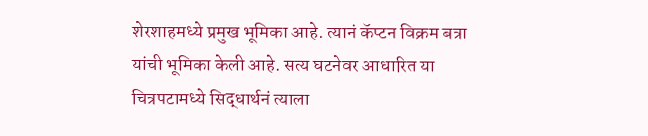शेरशाहमध्ये प्रमुख भूमिका आहे. त्यानं कॅप्टन विक्रम बत्रा यांची भूमिका केली आहे. सत्य घटनेवर आधारित या चित्रपटामध्ये सिद्धार्थनं त्याला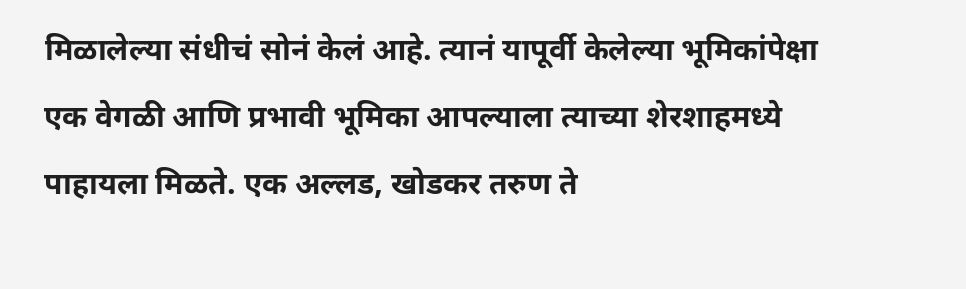मिळालेल्या संधीचं सोनं केलं आहे. त्यानं यापूर्वी केलेल्या भूमिकांपेक्षा एक वेगळी आणि प्रभावी भूमिका आपल्याला त्याच्या शेरशाहमध्ये पाहायला मिळते. एक अल्लड, खोडकर तरुण ते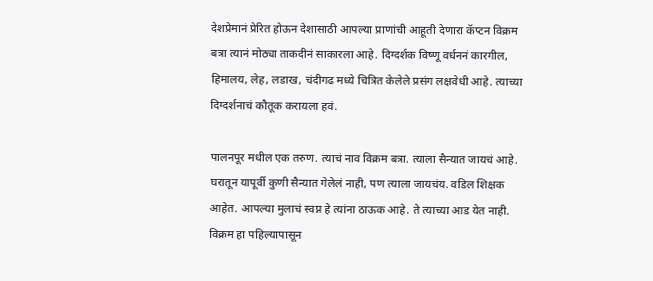देशप्रेमानं प्रेरित होऊन देशासाठी आपल्या प्राणांची आहूती देणारा कॅप्टन विक्रम बत्रा त्यानं मोठ्या ताकदीनं साकारला आहे. दिग्दर्शक विष्णू वर्धननं कारगील, हिमालय, लेह, लडाख, चंदीगढ मध्ये चित्रित केलेले प्रसंग लक्षवेधी आहे. त्याच्या दिग्दर्शनाचं कौतूक करायला हवं.

पालनपूर मधील एक तरुण. त्याचं नाव विक्रम बत्रा. त्याला सैन्यात जायचं आहे. घरातून यापूर्वी कुणी सैन्यात गेलेलं नाही, पण त्याला जायचंय. वडिल शिक्षक आहेत. आपल्या मुलाचं स्वप्न हे त्यांना ठाऊक आहे. ते त्याच्या आड येत नाही. विक्रम हा पहिल्यापासून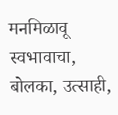मनमिळावू स्वभावाचा, बोलका, उत्साही,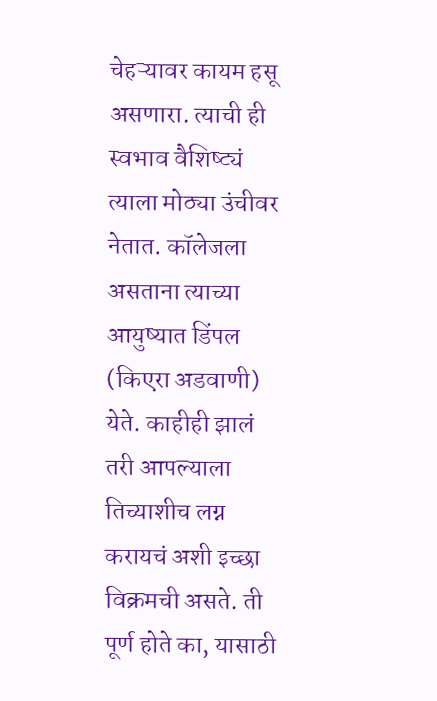चेहऱ्यावर कायम हसू असणारा. त्याची ही स्वभाव वैशिष्ट्यं त्याला मोठ्या उंचीवर नेतात. कॉलेजला असताना त्याच्या आयुष्यात डिंपल (किएरा अडवाणी) येते. काहीही झालं तरी आपल्याला तिच्याशीच लग्न करायचं अशी इच्छा विक्रमची असते. ती पूर्ण होते का, यासाठी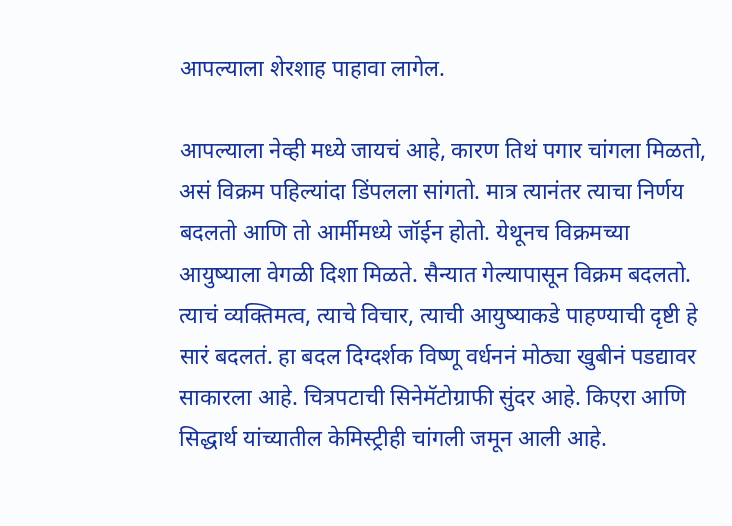आपल्याला शेरशाह पाहावा लागेल.

आपल्याला नेव्ही मध्ये जायचं आहे, कारण तिथं पगार चांगला मिळतो, असं विक्रम पहिल्यांदा डिंपलला सांगतो. मात्र त्यानंतर त्याचा निर्णय बदलतो आणि तो आर्मीमध्ये जॉईन होतो. येथूनच विक्रमच्या आयुष्याला वेगळी दिशा मिळते. सैन्यात गेल्यापासून विक्रम बदलतो. त्याचं व्यक्तिमत्व, त्याचे विचार, त्याची आयुष्याकडे पाहण्याची दृष्टी हे सारं बदलतं. हा बदल दिग्दर्शक विष्णू वर्धननं मोठ्या खुबीनं पडद्यावर साकारला आहे. चित्रपटाची सिनेमॅटोग्राफी सुंदर आहे. किएरा आणि सिद्धार्थ यांच्यातील केमिस्ट्रीही चांगली जमून आली आहे.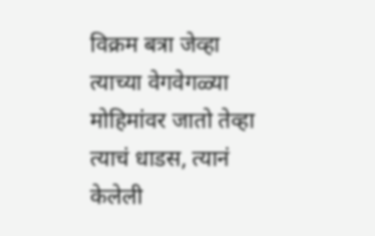विक्रम बत्रा जेव्हा त्याच्या वेगवेगळ्या मोहिमांवर जातो तेव्हा त्याचं धाडस, त्यानं केलेली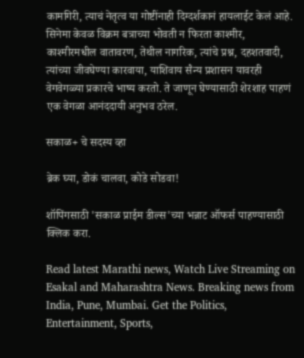कामगिरी, त्याचं नेतृत्व या गोष्टींनाही दिग्दर्शकानं हायलाईट केलं आहे. सिनेमा केवळ विक्रम बत्राच्या भोवती न फिरता काश्मीर, काश्मीरमधील वातावरण, तेथील नागरिक, त्यांचे प्रश्न, दहशतवादी, त्यांच्या जीवघेण्या कारवाया, याशिवाय सैन्य प्रशासन यावरही वेगवेगळ्या प्रकारचे भाष्य करतो. ते जाणून घेण्यासाठी शेरशाह पाहणं एक वेगळा आनंददायी अनुभव ठरेल.

सकाळ+ चे सदस्य व्हा

ब्रेक घ्या, डोकं चालवा, कोडे सोडवा!

शॉपिंगसाठी 'सकाळ प्राईम डील्स'च्या भन्नाट ऑफर्स पाहण्यासाठी क्लिक करा.

Read latest Marathi news, Watch Live Streaming on Esakal and Maharashtra News. Breaking news from India, Pune, Mumbai. Get the Politics, Entertainment, Sports,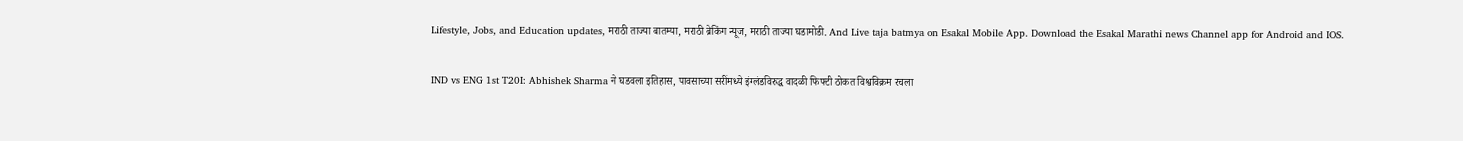Lifestyle, Jobs, and Education updates, मराठी ताज्या बातम्या, मराठी ब्रेकिंग न्यूज, मराठी ताज्या घडामोडी. And Live taja batmya on Esakal Mobile App. Download the Esakal Marathi news Channel app for Android and IOS.

IND vs ENG 1st T20I: Abhishek Sharma ने घडवला इतिहास, पावसाच्या सरींमध्ये इंग्लंडविरुद्ध वादळी फिफ्टी ठोकत विश्वविक्रम रचला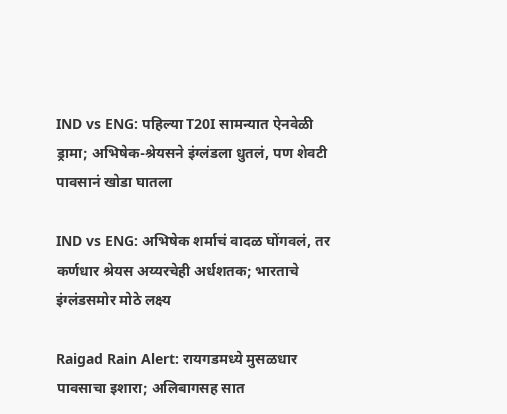IND vs ENG: पहिल्या T20I सामन्यात ऐनवेळी ड्रामा; अभिषेक-श्रेयसने इंग्लंडला धुतलं, पण शेवटी पावसानं खोडा घातला

IND vs ENG: अभिषेक शर्माचं वादळ घोंगवलं, तर कर्णधार श्रेयस अय्यरचेही अर्धशतक; भारताचे इंग्लंडसमोर मोठे लक्ष्य

Raigad Rain Alert: रायगडमध्ये मुसळधार पावसाचा इशारा; अलिबागसह सात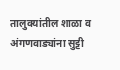तालुक्यांतील शाळा व अंगणवाड्यांना सुट्टी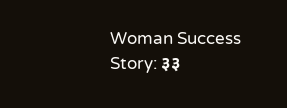Woman Success Story: ३३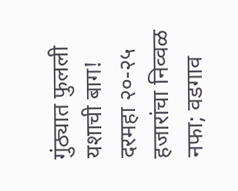गुंठ्यात फुलली यशाची बाग! दरमहा २०-२५ हजारांचा निव्वळ नफा; वडगाव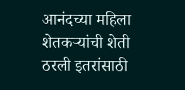आनंदच्या महिला शेतकऱ्यांची शेती ठरली इतरांसाठी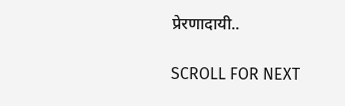प्रेरणादायी..

SCROLL FOR NEXT